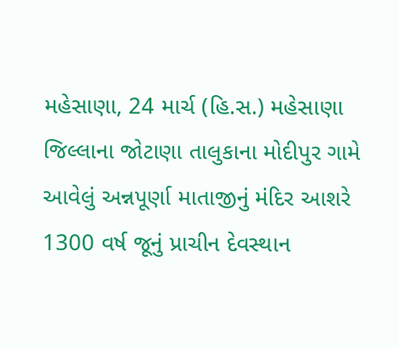મહેસાણા, 24 માર્ચ (હિ.સ.) મહેસાણા જિલ્લાના જોટાણા તાલુકાના મોદીપુર ગામે આવેલું અન્નપૂર્ણા માતાજીનું મંદિર આશરે 1300 વર્ષ જૂનું પ્રાચીન દેવસ્થાન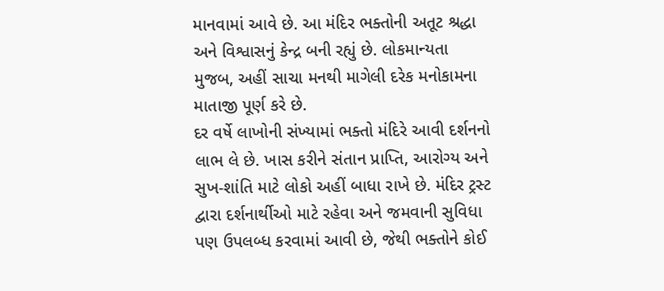માનવામાં આવે છે. આ મંદિર ભક્તોની અતૂટ શ્રદ્ધા અને વિશ્વાસનું કેન્દ્ર બની રહ્યું છે. લોકમાન્યતા મુજબ, અહીં સાચા મનથી માગેલી દરેક મનોકામના માતાજી પૂર્ણ કરે છે.
દર વર્ષે લાખોની સંખ્યામાં ભક્તો મંદિરે આવી દર્શનનો લાભ લે છે. ખાસ કરીને સંતાન પ્રાપ્તિ, આરોગ્ય અને સુખ-શાંતિ માટે લોકો અહીં બાધા રાખે છે. મંદિર ટ્રસ્ટ દ્વારા દર્શનાર્થીઓ માટે રહેવા અને જમવાની સુવિધા પણ ઉપલબ્ધ કરવામાં આવી છે, જેથી ભક્તોને કોઈ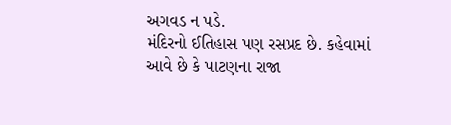અગવડ ન પડે.
મંદિરનો ઈતિહાસ પણ રસપ્રદ છે. કહેવામાં આવે છે કે પાટણના રાજા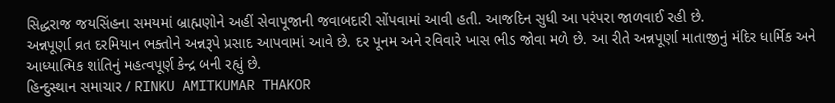સિદ્ધરાજ જયસિંહના સમયમાં બ્રાહ્મણોને અહીં સેવાપૂજાની જવાબદારી સોંપવામાં આવી હતી. આજદિન સુધી આ પરંપરા જાળવાઈ રહી છે.
અન્નપૂર્ણા વ્રત દરમિયાન ભક્તોને અન્નરૂપે પ્રસાદ આપવામાં આવે છે. દર પૂનમ અને રવિવારે ખાસ ભીડ જોવા મળે છે. આ રીતે અન્નપૂર્ણા માતાજીનું મંદિર ધાર્મિક અને આધ્યાત્મિક શાંતિનું મહત્વપૂર્ણ કેન્દ્ર બની રહ્યું છે.
હિન્દુસ્થાન સમાચાર / RINKU AMITKUMAR THAKOR